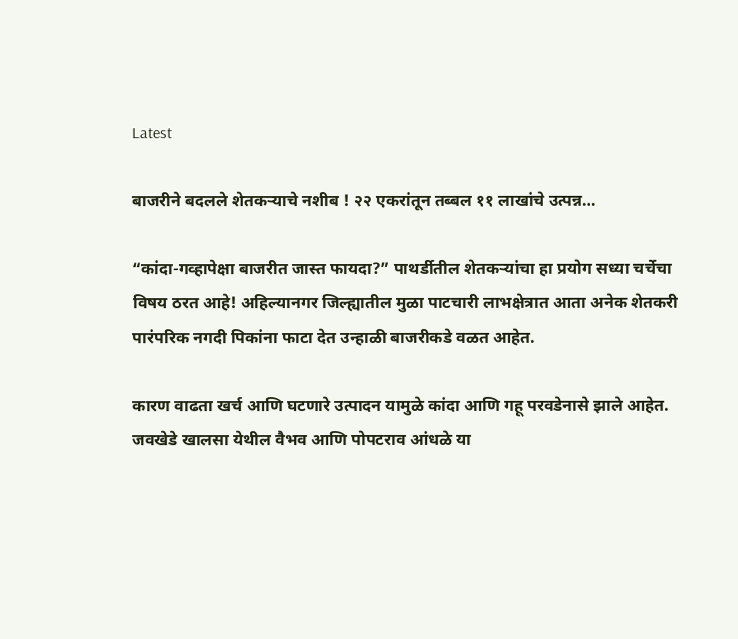Latest

बाजरीने बदलले शेतकऱ्याचे नशीब ! २२ एकरांतून तब्बल ११ लाखांचे उत्पन्न…

“कांदा-गव्हापेक्षा बाजरीत जास्त फायदा?” पाथर्डीतील शेतकऱ्यांचा हा प्रयोग सध्या चर्चेचा विषय ठरत आहे! अहिल्यानगर जिल्ह्यातील मुळा पाटचारी लाभक्षेत्रात आता अनेक शेतकरी पारंपरिक नगदी पिकांना फाटा देत उन्हाळी बाजरीकडे वळत आहेत.

कारण वाढता खर्च आणि घटणारे उत्पादन यामुळे कांदा आणि गहू परवडेनासे झाले आहेत. जवखेडे खालसा येथील वैभव आणि पोपटराव आंधळे या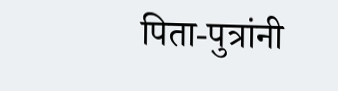पिता-पुत्रांनी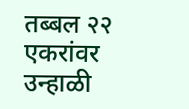तब्बल २२ एकरांवर उन्हाळी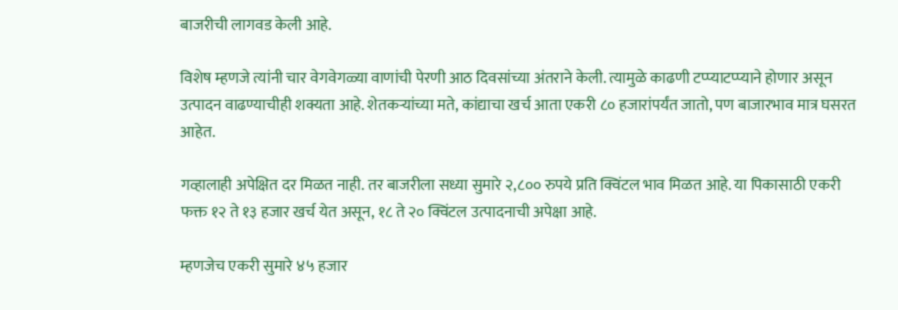बाजरीची लागवड केली आहे.

विशेष म्हणजे त्यांनी चार वेगवेगळ्या वाणांची पेरणी आठ दिवसांच्या अंतराने केली. त्यामुळे काढणी टप्प्याटप्प्याने होणार असून उत्पादन वाढण्याचीही शक्यता आहे. शेतकऱ्यांच्या मते, कांद्याचा खर्च आता एकरी ८० हजारांपर्यंत जातो, पण बाजारभाव मात्र घसरत आहेत.

गव्हालाही अपेक्षित दर मिळत नाही. तर बाजरीला सध्या सुमारे २,८०० रुपये प्रति क्विंटल भाव मिळत आहे. या पिकासाठी एकरी फक्त १२ ते १३ हजार खर्च येत असून, १८ ते २० क्विंटल उत्पादनाची अपेक्षा आहे.

म्हणजेच एकरी सुमारे ४५ हजार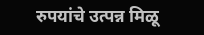रुपयांचे उत्पन्न मिळू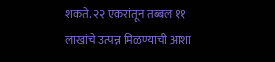शकते. २२ एकरांतून तब्बल ११ लाखांचे उत्पन्न मिळण्याची आशा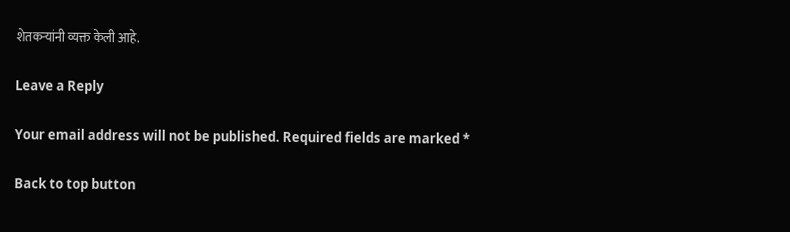शेतकऱ्यांनी व्यक्त केली आहे.

Leave a Reply

Your email address will not be published. Required fields are marked *

Back to top button